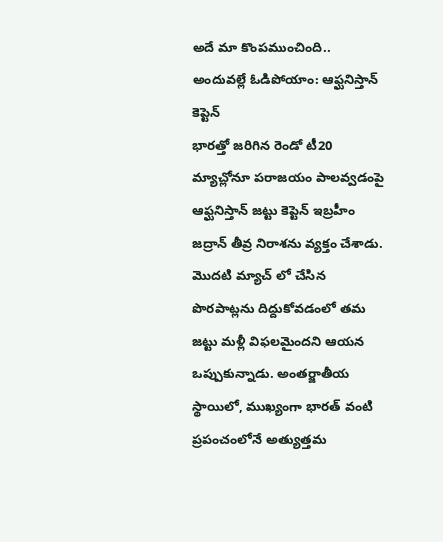అదే మా కొంపముంచింది.. అందువల్లే ఓడిపోయాం: ఆఫ్ఘనిస్తాన్ కెప్టెన్
భారత్తో జరిగిన రెండో టీ20 మ్యాచ్లోనూ పరాజయం పాలవ్వడంపై ఆఫ్ఘనిస్తాన్ జట్టు కెప్టెన్ ఇబ్రహీం జద్రాన్ తీవ్ర నిరాశను వ్యక్తం చేశాడు. మొదటి మ్యాచ్ లో చేసిన పొరపాట్లను దిద్దుకోవడంలో తమ జట్టు మళ్లీ విఫలమైందని ఆయన ఒప్పుకున్నాడు. అంతర్జాతీయ స్థాయిలో, ముఖ్యంగా భారత్ వంటి ప్రపంచంలోనే అత్యుత్తమ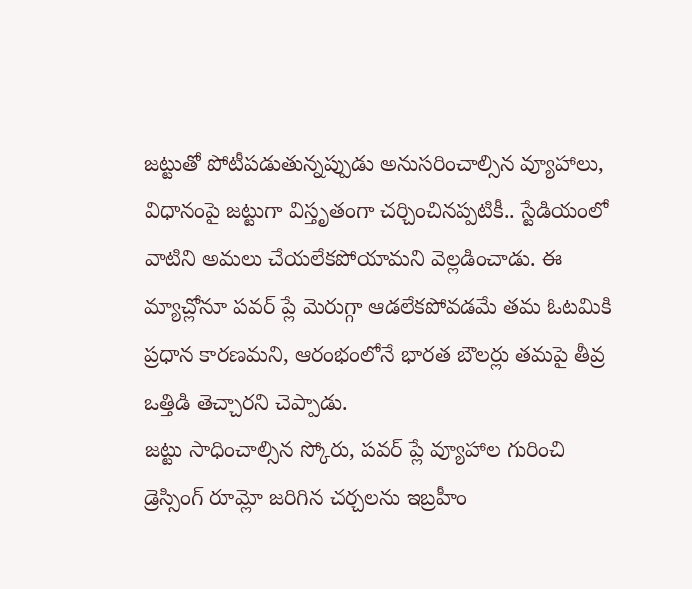జట్టుతో పోటీపడుతున్నప్పుడు అనుసరించాల్సిన వ్యూహాలు, విధానంపై జట్టుగా విస్తృతంగా చర్చించినప్పటికీ.. స్టేడియంలో వాటిని అమలు చేయలేకపోయామని వెల్లడించాడు. ఈ మ్యాచ్లోనూ పవర్ ప్లే మెరుగ్గా ఆడలేకపోవడమే తమ ఓటమికి ప్రధాన కారణమని, ఆరంభంలోనే భారత బౌలర్లు తమపై తీవ్ర ఒత్తిడి తెచ్చారని చెప్పాడు.
జట్టు సాధించాల్సిన స్కోరు, పవర్ ప్లే వ్యూహాల గురించి డ్రెస్సింగ్ రూమ్లో జరిగిన చర్చలను ఇబ్రహీం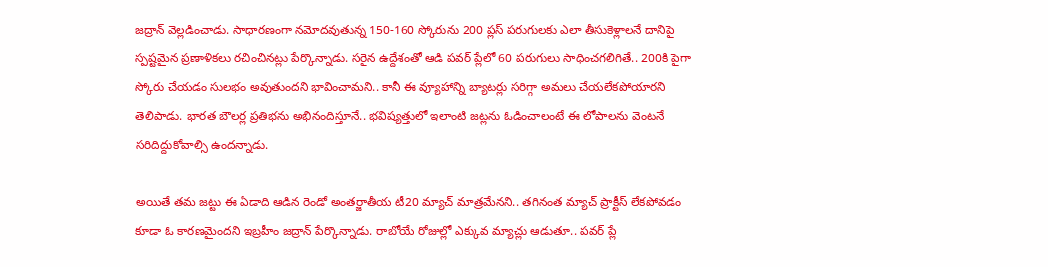జద్రాన్ వెల్లడించాడు. సాధారణంగా నమోదవుతున్న 150-160 స్కోరును 200 ప్లస్ పరుగులకు ఎలా తీసుకెళ్లాలనే దానిపై స్పష్టమైన ప్రణాళికలు రచించినట్లు పేర్కొన్నాడు. సరైన ఉద్దేశంతో ఆడి పవర్ ప్లేలో 60 పరుగులు సాధించగలిగితే.. 200కి పైగా స్కోరు చేయడం సులభం అవుతుందని భావించామని.. కానీ ఈ వ్యూహాన్ని బ్యాటర్లు సరిగ్గా అమలు చేయలేకపోయారని తెలిపాడు. భారత బౌలర్ల ప్రతిభను అభినందిస్తూనే.. భవిష్యత్తులో ఇలాంటి జట్లను ఓడించాలంటే ఈ లోపాలను వెంటనే సరిదిద్దుకోవాల్సి ఉందన్నాడు.

అయితే తమ జట్టు ఈ ఏడాది ఆడిన రెండో అంతర్జాతీయ టీ20 మ్యాచ్ మాత్రమేనని.. తగినంత మ్యాచ్ ప్రాక్టీస్ లేకపోవడం కూడా ఓ కారణమైందని ఇబ్రహీం జద్రాన్ పేర్కొన్నాడు. రాబోయే రోజుల్లో ఎక్కువ మ్యాచ్లు ఆడుతూ.. పవర్ ప్లే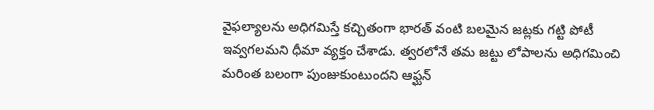వైఫల్యాలను అధిగమిస్తే కచ్చితంగా భారత్ వంటి బలమైన జట్లకు గట్టి పోటీ ఇవ్వగలమని ధీమా వ్యక్తం చేశాడు. త్వరలోనే తమ జట్టు లోపాలను అధిగమించి మరింత బలంగా పుంజుకుంటుందని ఆఫ్ఘన్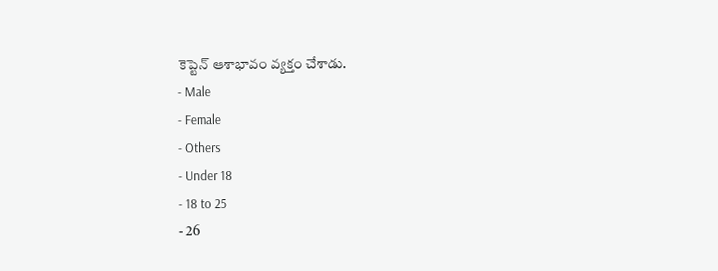కెప్టెన్ ఆశాభావం వ్యక్తం చేశాడు.
- Male
- Female
- Others
- Under 18
- 18 to 25
- 26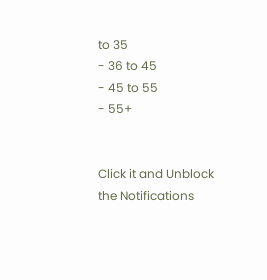to 35
- 36 to 45
- 45 to 55
- 55+


Click it and Unblock the Notifications